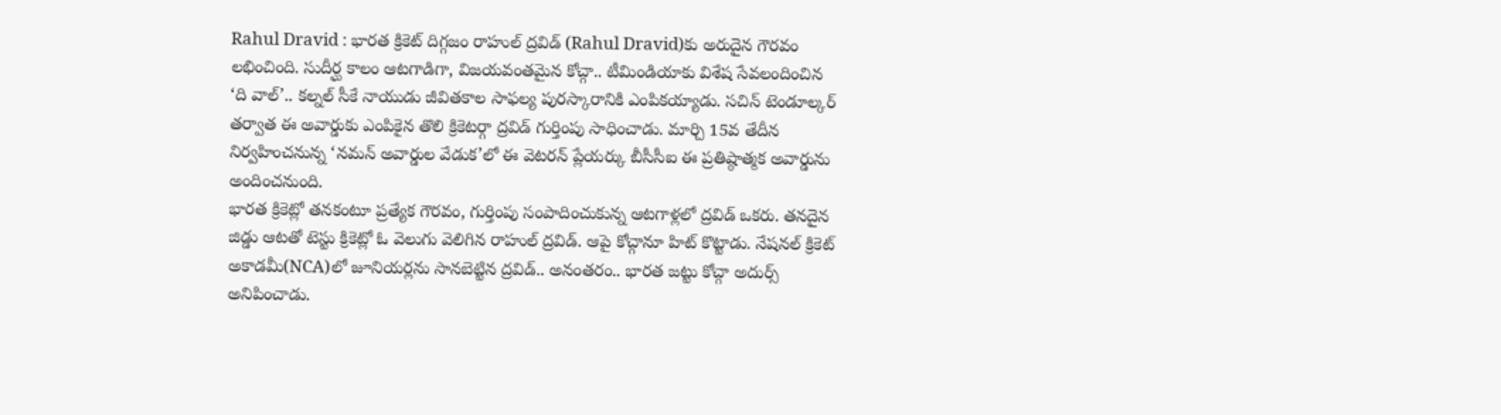Rahul Dravid : భారత క్రికెట్ దిగ్గజం రాహుల్ ద్రవిడ్ (Rahul Dravid)కు అరుదైన గౌరవం లభించింది. సుదీర్ఘ కాలం ఆటగాడిగా, విజయవంతమైన కోచ్గా.. టీమిండియాకు విశేష సేవలందించిన ‘ది వాల్’.. కల్నల్ సీకే నాయుడు జీవితకాల సాఫల్య పురస్కారానికి ఎంపికయ్యాడు. సచిన్ టెండూల్కర్ తర్వాత ఈ అవార్డుకు ఎంపికైన తొలి క్రికెటర్గా ద్రవిడ్ గుర్తింపు సాధించాడు. మార్చి 15వ తేదీన నిర్వహించనున్న ‘నమన్ అవార్డుల వేడుక’లో ఈ వెటరన్ ప్లేయర్కు బీసీసీఐ ఈ ప్రతిష్ఠాత్మక అవార్డును అందించనుంది.
భారత క్రికెట్లో తనకంటూ ప్రత్యేక గౌరవం, గుర్తింపు సంపాదించుకున్న ఆటగాళ్లలో ద్రవిడ్ ఒకరు. తనదైన జిడ్డు ఆటతో టెస్టు క్రికెట్లో ఓ వెలుగు వెలిగిన రాహుల్ ద్రవిడ్. ఆపై కోచ్గానూ హిట్ కొట్టాడు. నేషనల్ క్రికెట్ అకాడమీ(NCA)లో జూనియర్లను సానబెట్టిన ద్రవిడ్.. అనంతరం.. భారత జట్టు కోచ్గా అదుర్స్ అనిపించాడు.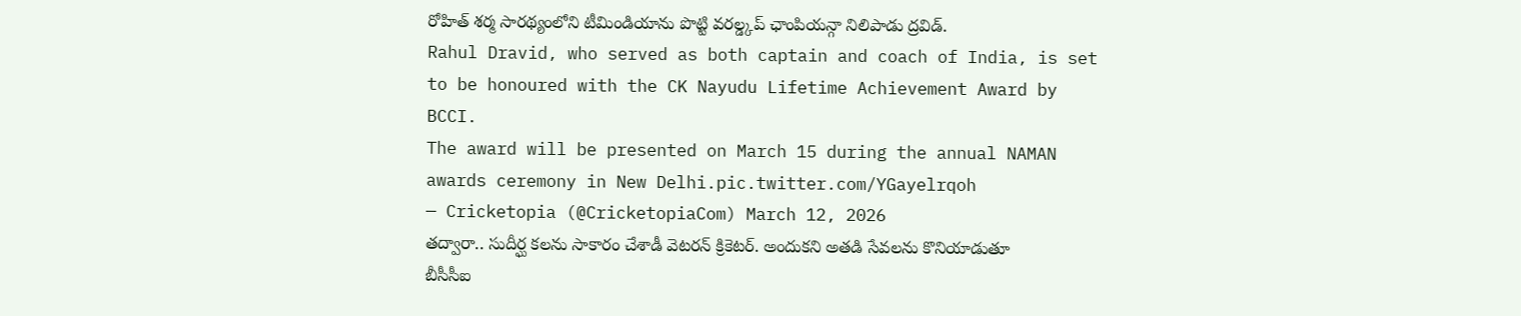రోహిత్ శర్మ సారథ్యంలోని టీమిండియాను పొట్టి వరల్డ్కప్ ఛాంపియన్గా నిలిపాడు ద్రవిడ్.
Rahul Dravid, who served as both captain and coach of India, is set to be honoured with the CK Nayudu Lifetime Achievement Award by BCCI.
The award will be presented on March 15 during the annual NAMAN awards ceremony in New Delhi.pic.twitter.com/YGayelrqoh
— Cricketopia (@CricketopiaCom) March 12, 2026
తద్వారా.. సుదీర్ఘ కలను సాకారం చేశాడీ వెటరన్ క్రికెటర్. అందుకని అతడి సేవలను కొనియాడుతూ బీసీసీఐ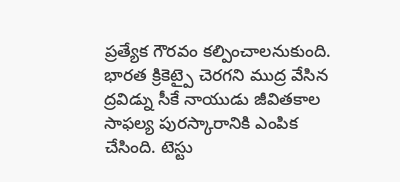ప్రత్యేక గౌరవం కల్పించాలనుకుంది. భారత క్రికెట్పై చెరగని ముద్ర వేసిన ద్రవిడ్ను సీకే నాయుడు జీవితకాల సాఫల్య పురస్కారానికి ఎంపిక చేసింది. టెస్టు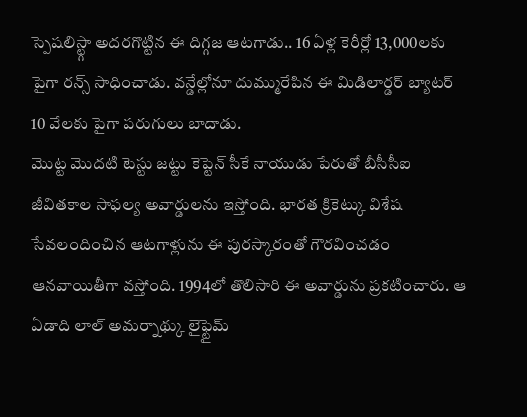స్పెషలిస్ట్గా అదరగొట్టిన ఈ దిగ్గజ ఆటగాడు.. 16 ఏళ్ల కెరీర్లో 13,000లకు పైగా రన్స్ సాధించాడు. వన్డేల్లోనూ దుమ్మురేపిన ఈ మిడిలార్డర్ బ్యాటర్ 10 వేలకు పైగా పరుగులు బాదాడు.
మొట్ట మొదటి టెస్టు జట్టు కెప్టెన్ సీకే నాయుడు పేరుతో బీసీసీఐ జీవితకాల సాఫల్య అవార్డులను ఇస్తోంది. భారత క్రికెట్కు విశేష సేవలందించిన ఆటగాళ్లును ఈ పురస్కారంతో గౌరవించడం ఆనవాయితీగా వస్తోంది. 1994లో తొలిసారి ఈ అవార్డును ప్రకటించారు. ఆ ఏడాది లాల్ అమర్నాథ్కు లైఫ్టైమ్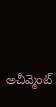అచీవ్మెంట్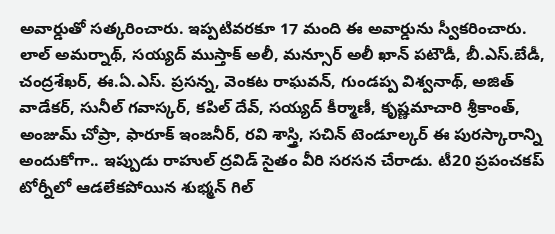అవార్డుతో సత్కరించారు. ఇప్పటివరకూ 17 మంది ఈ అవార్డును స్వీకరించారు.
లాల్ అమర్నాథ్, సయ్యద్ ముస్తాక్ అలీ, మన్సూర్ అలీ ఖాన్ పటౌడీ, బీ.ఎస్.బేడీ, చంద్రశేఖర్, ఈ.ఏ.ఎస్. ప్రసన్న, వెంకట రాఘవన్, గుండప్ప విశ్వనాథ్, అజిత్ వాడేకర్, సునీల్ గవాస్కర్, కపిల్ దేవ్, సయ్యద్ కీర్మాణీ, కృష్ణమాచారి శ్రీకాంత్, అంజుమ్ చోప్రా, ఫారూక్ ఇంజనీర్, రవి శాస్త్రి, సచిన్ టెండూల్కర్ ఈ పురస్కారాన్ని అందుకోగా.. ఇప్పుడు రాహుల్ ద్రవిడ్ సైతం వీరి సరసన చేరాడు. టీ20 ప్రపంచకప్ టోర్నీలో ఆడలేకపోయిన శుభ్మన్ గిల్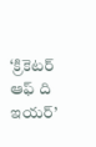‘క్రికెటర్ ఆఫ్ ది ఇయర్’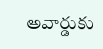అవార్డుకు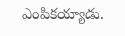ఎంపికయ్యాడు.